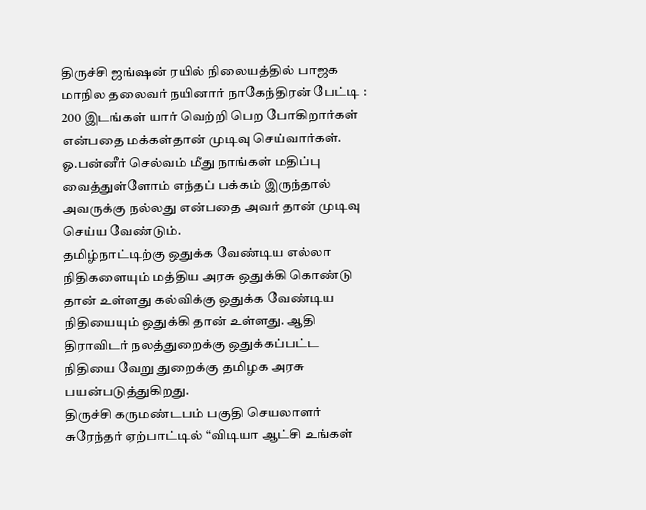திருச்சி ஜங்ஷன் ரயில் நிலையத்தில் பாஜக மாநில தலைவர் நயினார் நாகேந்திரன் பேட்டி :
200 இடங்கள் யார் வெற்றி பெற போகிறார்கள் என்பதை மக்கள்தான் முடிவு செய்வார்கள்.
ஓ.பன்னீர் செல்வம் மீது நாங்கள் மதிப்பு வைத்துள்ளோம் எந்தப் பக்கம் இருந்தால் அவருக்கு நல்லது என்பதை அவர் தான் முடிவு செய்ய வேண்டும்.
தமிழ்நாட்டிற்கு ஒதுக்க வேண்டிய எல்லா நிதிகளையும் மத்திய அரசு ஒதுக்கி கொண்டு தான் உள்ளது கல்விக்கு ஒதுக்க வேண்டிய நிதியையும் ஒதுக்கி தான் உள்ளது. ஆதி திராவிடர் நலத்துறைக்கு ஒதுக்கப்பட்ட நிதியை வேறு துறைக்கு தமிழக அரசு பயன்படுத்துகிறது.
திருச்சி கருமண்டபம் பகுதி செயலாளர் சுரேந்தர் ஏற்பாட்டில் “விடியா ஆட்சி உங்கள்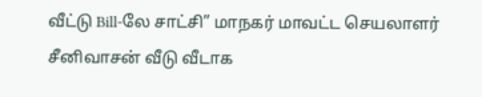வீட்டு Bill-லே சாட்சி” மாநகர் மாவட்ட செயலாளர் சீனிவாசன் வீடு வீடாக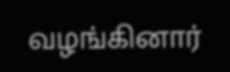வழங்கினார்